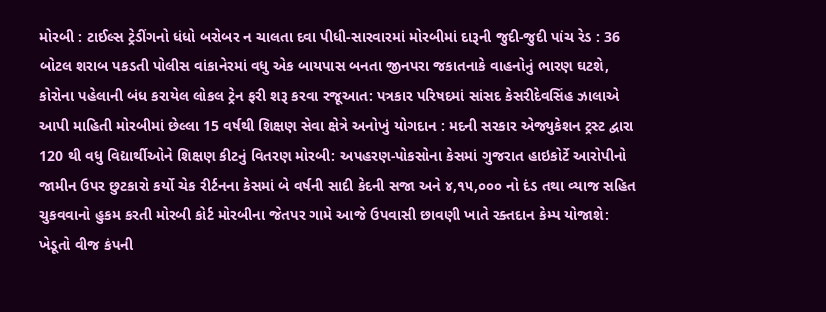મોરબી : ટાઈલ્સ ટ્રેડીંગનો ધંધો બરોબર ન ચાલતા દવા પીધી-સારવારમાં મોરબીમાં દારૂની જુદી-જુદી પાંચ રેડ : 36 બોટલ શરાબ પકડતી પોલીસ વાંકાનેરમાં વધુ એક બાયપાસ બનતા જીનપરા જકાતનાકે વાહનોનું ભારણ ઘટશે, કોરોના પહેલાની બંધ કરાયેલ લોકલ ટ્રેન ફરી શરૂ કરવા રજૂઆત: પત્રકાર પરિષદમાં સાંસદ કેસરીદેવસિંહ ઝાલાએ આપી માહિતી મોરબીમાં છેલ્લા 15 વર્ષથી શિક્ષણ સેવા ક્ષેત્રે અનોખું યોગદાન : મદની સરકાર એજ્યુકેશન ટ્રસ્ટ દ્વારા 120 થી વધુ વિદ્યાર્થીઓને શિક્ષણ કીટનું વિતરણ મોરબી: અપહરણ-પોકસોના કેસમાં ગુજરાત હાઇકોર્ટે આરોપીનો જામીન ઉપર છુટકારો કર્યો ચેક રીર્ટનના કેસમાં બે વર્ષની સાદી કેદની સજા અને ૪,૧૫,૦૦૦ નો દંડ તથા વ્યાજ સહિત ચુકવવાનો હુકમ કરતી મોરબી કોર્ટ મોરબીના જેતપર ગામે આજે ઉપવાસી છાવણી ખાતે રક્તદાન કેમ્પ યોજાશે: ખેડૂતો વીજ કંપની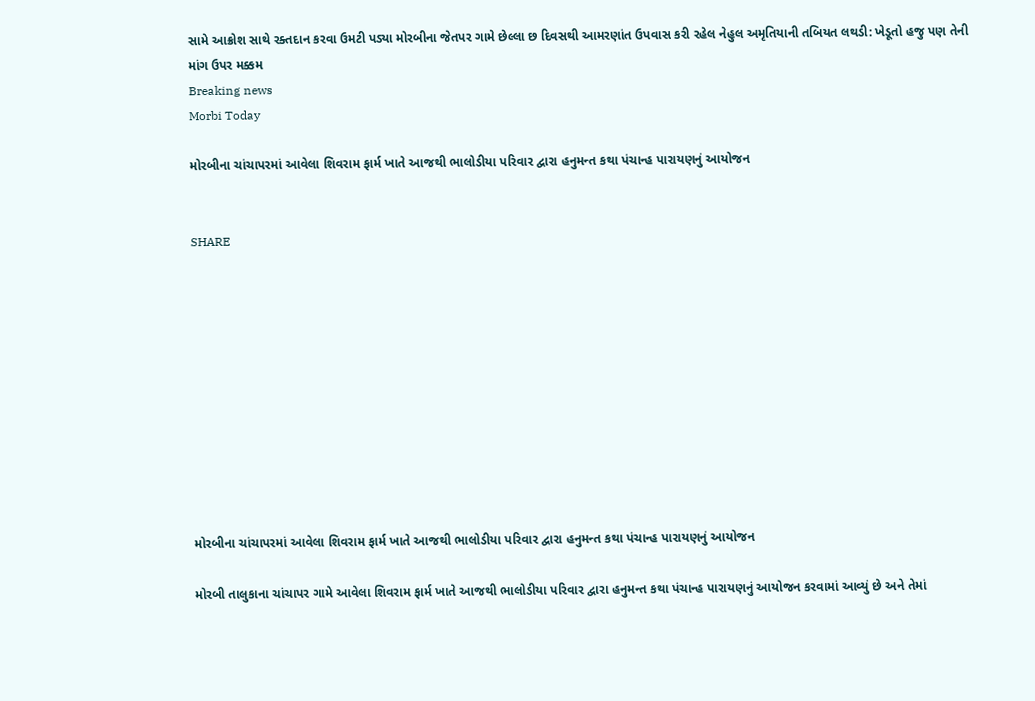સામે આક્રોશ સાથે રક્તદાન કરવા ઉમટી પડ્યા મોરબીના જેતપર ગામે છેલ્લા છ દિવસથી આમરણાંત ઉપવાસ કરી રહેલ નેહુલ અમૃતિયાની તબિયત લથડી: ખેડૂતો હજુ પણ તેની માંગ ઉપર મક્કમ
Breaking news
Morbi Today

મોરબીના ચાંચાપરમાં આવેલા શિવરામ ફાર્મ ખાતે આજથી ભાલોડીયા પરિવાર દ્વારા હનુમન્ત કથા પંચાન્હ પારાયણનું આયોજન


SHARE











મોરબીના ચાંચાપરમાં આવેલા શિવરામ ફાર્મ ખાતે આજથી ભાલોડીયા પરિવાર દ્વારા હનુમન્ત કથા પંચાન્હ પારાયણનું આયોજન

મોરબી તાલુકાના ચાંચાપર ગામે આવેલા શિવરામ ફાર્મ ખાતે આજથી ભાલોડીયા પરિવાર દ્વારા હનુમન્ત કથા પંચાન્હ પારાયણનું આયોજન કરવામાં આવ્યું છે અને તેમાં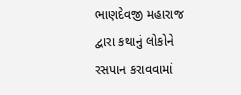ભાણદેવજી મહારાજ દ્વારા કથાનું લોકોને રસપાન કરાવવામાં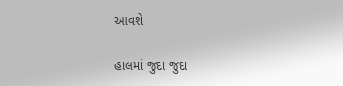આવશે

હાલમાં જુદા જુદા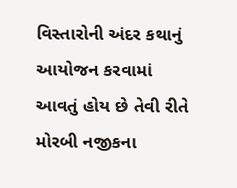વિસ્તારોની અંદર કથાનું આયોજન કરવામાં આવતું હોય છે તેવી રીતે મોરબી નજીકના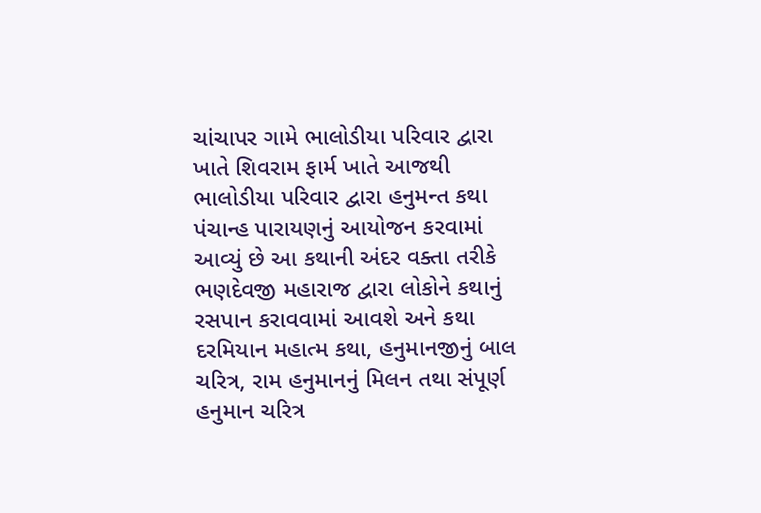ચાંચાપર ગામે ભાલોડીયા પરિવાર દ્વારા ખાતે શિવરામ ફાર્મ ખાતે આજથી ભાલોડીયા પરિવાર દ્વારા હનુમન્ત કથા પંચાન્હ પારાયણનું આયોજન કરવામાં આવ્યું છે આ કથાની અંદર વક્તા તરીકે ભણદેવજી મહારાજ દ્વારા લોકોને કથાનું રસપાન કરાવવામાં આવશે અને કથા દરમિયાન મહાત્મ કથા, હનુમાનજીનું બાલ ચરિત્ર, રામ હનુમાનનું મિલન તથા સંપૂર્ણ હનુમાન ચરિત્ર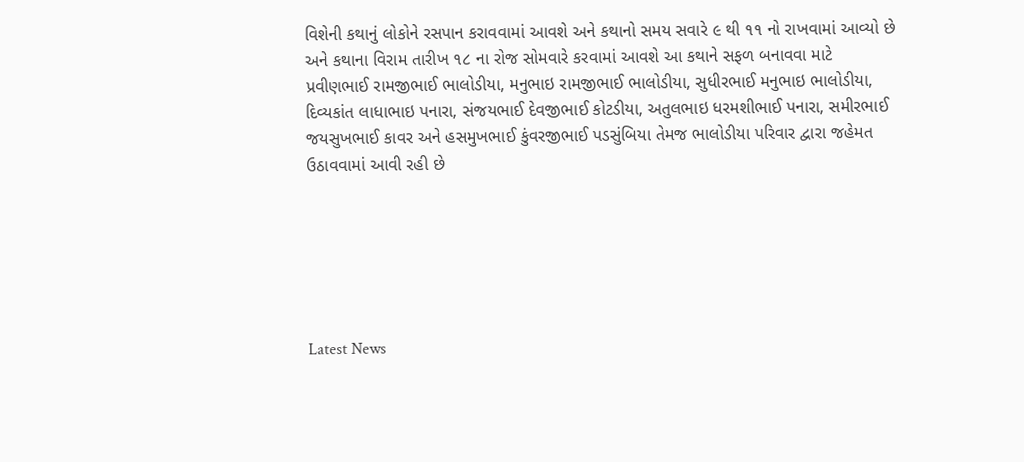વિશેની કથાનું લોકોને રસપાન કરાવવામાં આવશે અને કથાનો સમય સવારે ૯ થી ૧૧ નો રાખવામાં આવ્યો છે અને કથાના વિરામ તારીખ ૧૮ ના રોજ સોમવારે કરવામાં આવશે આ કથાને સફળ બનાવવા માટે પ્રવીણભાઈ રામજીભાઈ ભાલોડીયા, મનુભાઇ રામજીભાઈ ભાલોડીયા, સુધીરભાઈ મનુભાઇ ભાલોડીયા, દિવ્યકાંત લાધાભાઇ પનારા, સંજયભાઈ દેવજીભાઈ કોટડીયા, અતુલભાઇ ધરમશીભાઈ પનારા, સમીરભાઈ જયસુખભાઈ કાવર અને હસમુખભાઈ કુંવરજીભાઈ પડસુંબિયા તેમજ ભાલોડીયા પરિવાર દ્વારા જહેમત ઉઠાવવામાં આવી રહી છે






Latest News